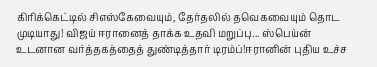கிரிக்கெட்டில் சிஎஸ்கேவையும், தேர்தலில் தவெகவையும் தொட முடியாது! விஜய் ஈரானைத் தாக்க உதவி மறுப்பு... ஸ்பெய்ன் உடனான வர்த்தகத்தைத் துண்டித்தார் டிரம்ப்!ஈரானின் புதிய உச்ச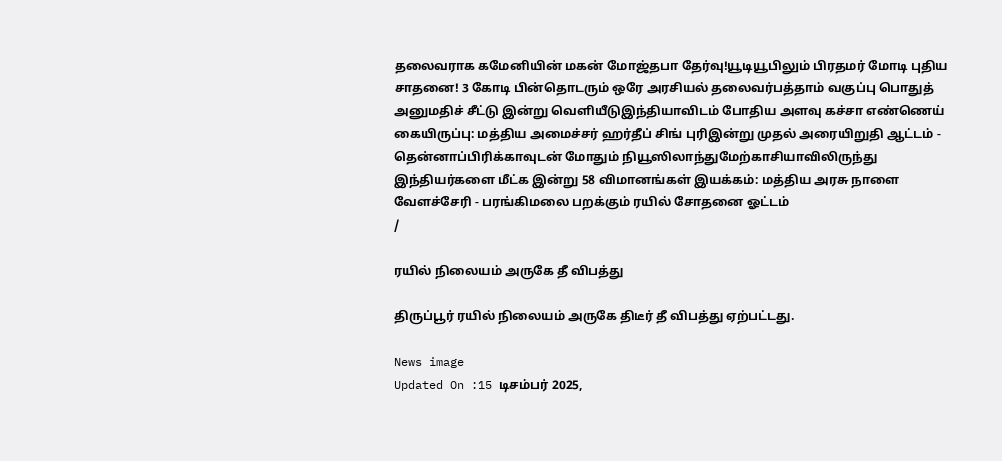தலைவராக கமேனியின் மகன் மோஜ்தபா தேர்வு!யூடியூபிலும் பிரதமர் மோடி புதிய சாதனை! 3 கோடி பின்தொடரும் ஒரே அரசியல் தலைவர்பத்தாம் வகுப்பு பொதுத் அனுமதிச் சீட்டு இன்று வெளியீடுஇந்தியாவிடம் போதிய அளவு கச்சா எண்ணெய் கையிருப்பு: மத்திய அமைச்சர் ஹர்தீப் சிங் புரிஇன்று முதல் அரையிறுதி ஆட்டம் - தென்னாப்பிரிக்காவுடன் மோதும் நியூஸிலாந்துமேற்காசியாவிலிருந்து இந்தியர்களை மீட்க இன்று 58 விமானங்கள் இயக்கம்: மத்திய அரசு நாளை வேளச்சேரி - பரங்கிமலை பறக்கும் ரயில் சோதனை ஓட்டம்
/

ரயில் நிலையம் அருகே தீ விபத்து

திருப்பூர் ரயில் நிலையம் அருகே திடீர் தீ விபத்து ஏற்பட்டது.

News image
Updated On :15 டிசம்பர் 2025,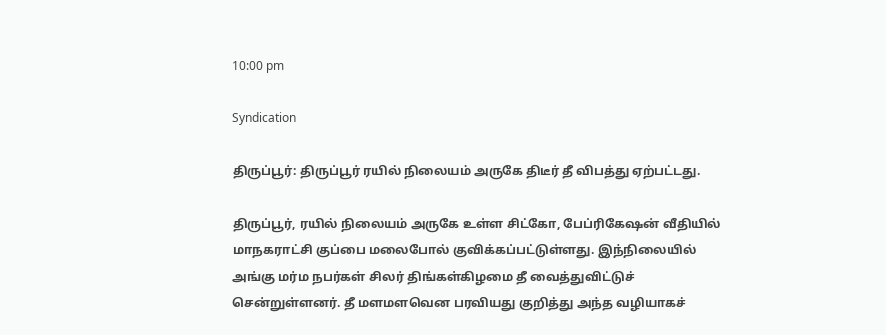10:00 pm

Syndication

திருப்பூர்: திருப்பூர் ரயில் நிலையம் அருகே திடீர் தீ விபத்து ஏற்பட்டது.

திருப்பூர், ரயில் நிலையம் அருகே உள்ள சிட்கோ, பேப்ரிகேஷன் வீதியில் மாநகராட்சி குப்பை மலைபோல் குவிக்கப்பட்டுள்ளது. இந்நிலையில் அங்கு மர்ம நபர்கள் சிலர் திங்கள்கிழமை தீ வைத்துவிட்டுச் சென்றுள்ளனர். தீ மளமளவென பரவியது குறித்து அந்த வழியாகச்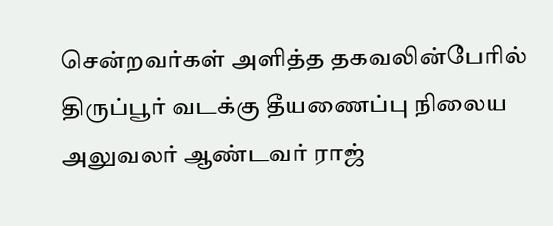சென்றவர்கள் அளித்த தகவலின்பேரில் திருப்பூர் வடக்கு தீயணைப்பு நிலைய அலுவலர் ஆண்டவர் ராஜ்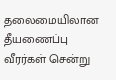தலைமையிலான தீயணைப்பு வீரர்கள் சென்று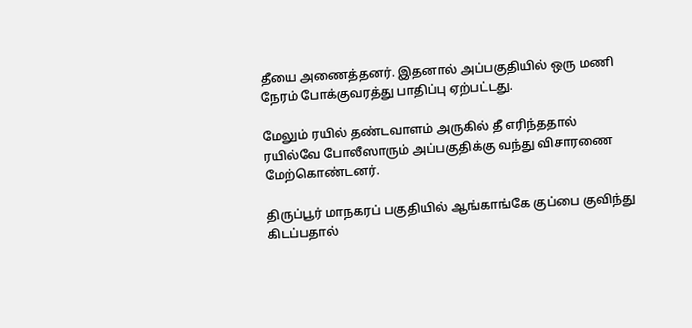தீயை அணைத்தனர். இதனால் அப்பகுதியில் ஒரு மணி நேரம் போக்குவரத்து பாதிப்பு ஏற்பட்டது.

மேலும் ரயில் தண்டவாளம் அருகில் தீ எரிந்ததால் ரயில்வே போலீஸாரும் அப்பகுதிக்கு வந்து விசாரணை மேற்கொண்டனர்.

திருப்பூர் மாநகரப் பகுதியில் ஆங்காங்கே குப்பை குவிந்து கிடப்பதால்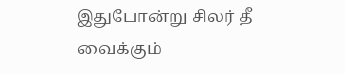இதுபோன்று சிலர் தீ வைக்கும்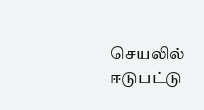செயலில் ஈடுபட்டு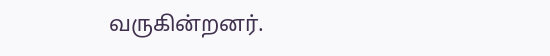வருகின்றனர்.